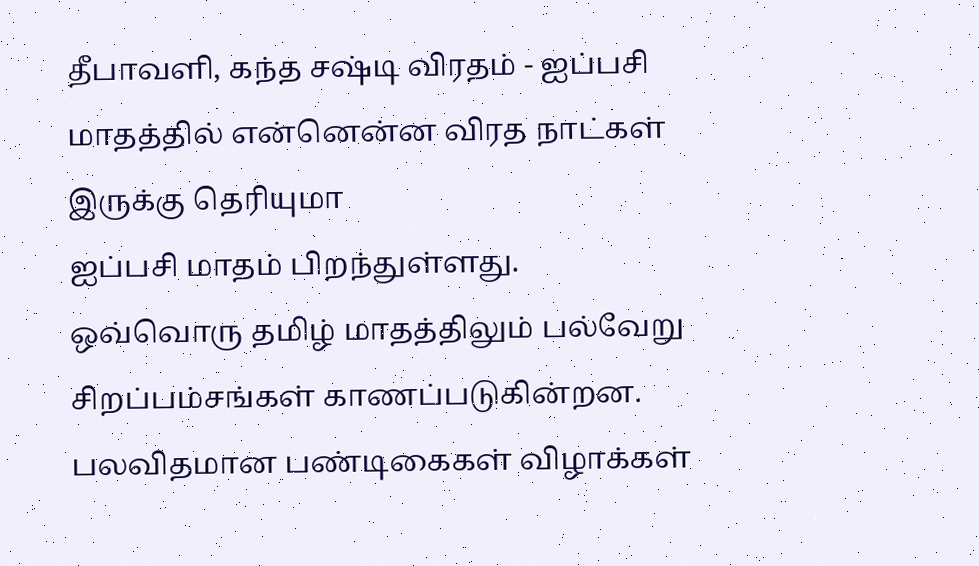தீபாவளி, கந்த சஷ்டி விரதம் - ஐப்பசி மாதத்தில் என்னென்ன விரத நாட்கள் இருக்கு தெரியுமா
ஐப்பசி மாதம் பிறந்துள்ளது. ஒவ்வொரு தமிழ் மாதத்திலும் பல்வேறு சிறப்பம்சங்கள் காணப்படுகின்றன. பலவிதமான பண்டிகைகள் விழாக்கள்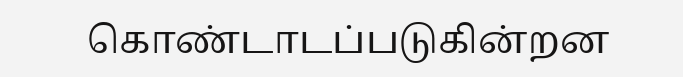கொண்டாடப்படுகின்றன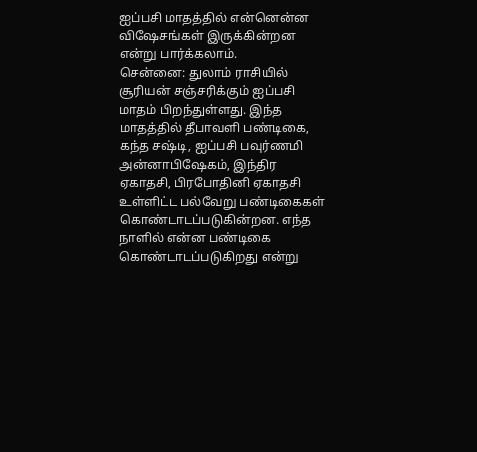ஐப்பசி மாதத்தில் என்னென்ன விஷேசங்கள் இருக்கின்றன என்று பார்க்கலாம்.
சென்னை: துலாம் ராசியில் சூரியன் சஞ்சரிக்கும் ஐப்பசி மாதம் பிறந்துள்ளது. இந்த மாதத்தில் தீபாவளி பண்டிகை, கந்த சஷ்டி, ஐப்பசி பவுர்ணமி அன்னாபிஷேகம், இந்திர ஏகாதசி, பிரபோதினி ஏகாதசி உள்ளிட்ட பல்வேறு பண்டிகைகள் கொண்டாடப்படுகின்றன. எந்த நாளில் என்ன பண்டிகை கொண்டாடப்படுகிறது என்று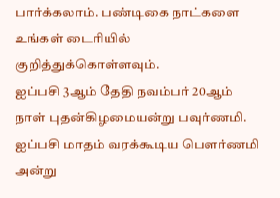பார்க்கலாம். பண்டிகை நாட்களை உங்கள் டைரியில் குறித்துக்கொள்ளவும்.
ஐப்பசி 3ஆம் தேதி நவம்பர் 20ஆம் நாள் புதன்கிழமையன்று பவுர்ணமி. ஐப்பசி மாதம் வரக்கூடிய பௌர்ணமி அன்று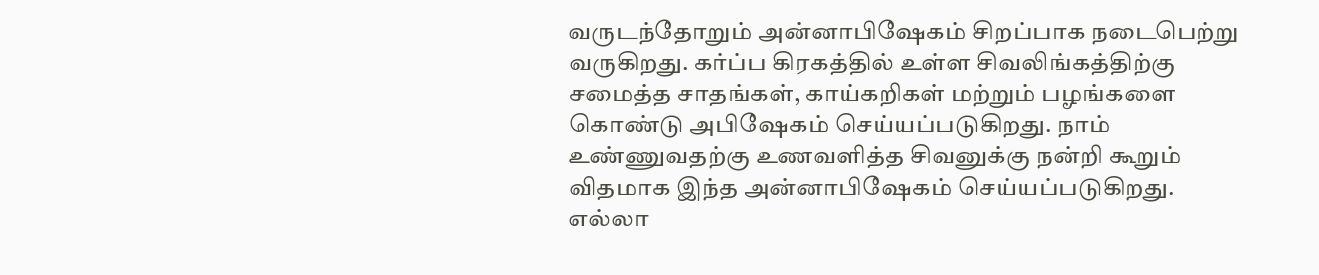வருடந்தோறும் அன்னாபிஷேகம் சிறப்பாக நடைபெற்று வருகிறது. கர்ப்ப கிரகத்தில் உள்ள சிவலிங்கத்திற்கு சமைத்த சாதங்கள், காய்கறிகள் மற்றும் பழங்களை கொண்டு அபிஷேகம் செய்யப்படுகிறது. நாம் உண்ணுவதற்கு உணவளித்த சிவனுக்கு நன்றி கூறும் விதமாக இந்த அன்னாபிஷேகம் செய்யப்படுகிறது. எல்லா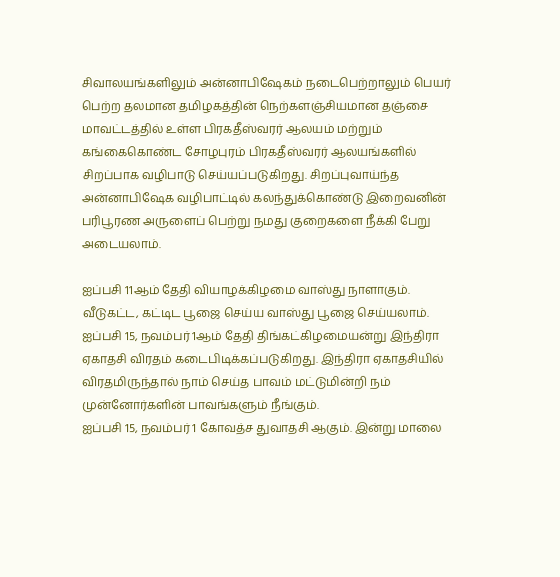சிவாலயங்களிலும் அன்னாபிஷேகம் நடைபெற்றாலும் பெயர் பெற்ற தலமான தமிழகத்தின் நெற்களஞ்சியமான தஞ்சை மாவட்டத்தில் உள்ள பிரகதீஸ்வரர் ஆலயம் மற்றும் கங்கைகொண்ட சோழபுரம் பிரகதீஸ்வரர் ஆலயங்களில் சிறப்பாக வழிபாடு செய்யப்படுகிறது. சிறப்புவாய்ந்த அன்னாபிஷேக வழிபாட்டில் கலந்துக்கொண்டு இறைவனின் பரிபூரண அருளைப் பெற்று நமது குறைகளை நீக்கி பேறு அடையலாம்.

ஐப்பசி 11ஆம் தேதி வியாழக்கிழமை வாஸ்து நாளாகும். வீடுகட்ட, கட்டிட பூஜை செய்ய வாஸ்து பூஜை செய்யலாம்.
ஐப்பசி 15, நவம்பர் 1ஆம் தேதி திங்கட்கிழமையன்று இந்திரா ஏகாதசி விரதம் கடைபிடிக்கப்படுகிறது. இந்திரா ஏகாதசியில் விரதமிருந்தால் நாம் செய்த பாவம் மட்டுமின்றி நம் முன்னோர்களின் பாவங்களும் நீங்கும்.
ஐப்பசி 15, நவம்பர் 1 கோவத்ச துவாதசி ஆகும். இன்று மாலை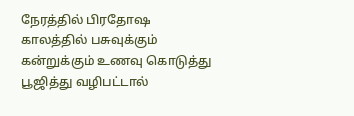நேரத்தில் பிரதோஷ காலத்தில் பசுவுக்கும் கன்றுக்கும் உணவு கொடுத்து பூஜித்து வழிபட்டால்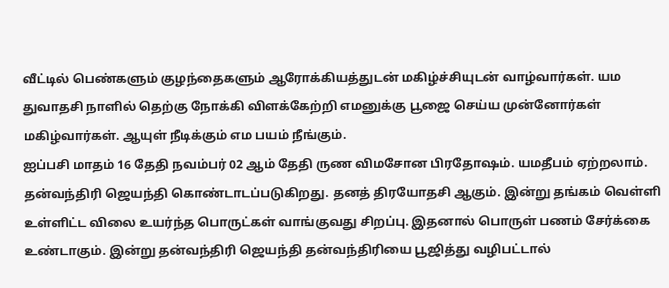வீட்டில் பெண்களும் குழந்தைகளும் ஆரோக்கியத்துடன் மகிழ்ச்சியுடன் வாழ்வார்கள். யம துவாதசி நாளில் தெற்கு நோக்கி விளக்கேற்றி எமனுக்கு பூஜை செய்ய முன்னோர்கள் மகிழ்வார்கள். ஆயுள் நீடிக்கும் எம பயம் நீங்கும்.
ஐப்பசி மாதம் 16 தேதி நவம்பர் 02 ஆம் தேதி ருண விமசோன பிரதோஷம். யமதீபம் ஏற்றலாம். தன்வந்திரி ஜெயந்தி கொண்டாடப்படுகிறது. தனத் திரயோதசி ஆகும். இன்று தங்கம் வெள்ளி உள்ளிட்ட விலை உயர்ந்த பொருட்கள் வாங்குவது சிறப்பு. இதனால் பொருள் பணம் சேர்க்கை உண்டாகும். இன்று தன்வந்திரி ஜெயந்தி தன்வந்திரியை பூஜித்து வழிபட்டால்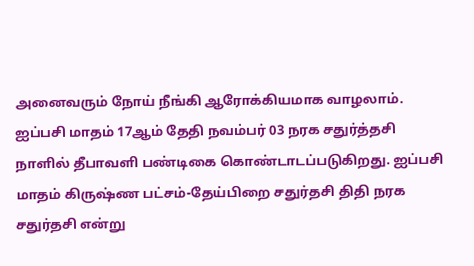அனைவரும் நோய் நீங்கி ஆரோக்கியமாக வாழலாம்.
ஐப்பசி மாதம் 17ஆம் தேதி நவம்பர் 03 நரக சதுர்த்தசி நாளில் தீபாவளி பண்டிகை கொண்டாடப்படுகிறது. ஐப்பசி மாதம் கிருஷ்ண பட்சம்-தேய்பிறை சதுர்தசி திதி நரக சதுர்தசி என்று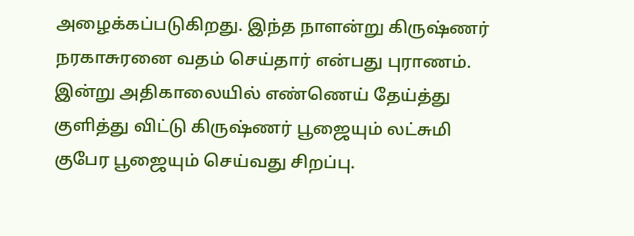அழைக்கப்படுகிறது. இந்த நாளன்று கிருஷ்ணர் நரகாசுரனை வதம் செய்தார் என்பது புராணம். இன்று அதிகாலையில் எண்ணெய் தேய்த்து குளித்து விட்டு கிருஷ்ணர் பூஜையும் லட்சுமி குபேர பூஜையும் செய்வது சிறப்பு.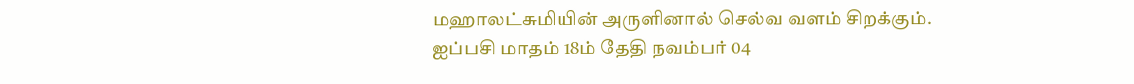மஹாலட்சுமியின் அருளினால் செல்வ வளம் சிறக்கும்.
ஐப்பசி மாதம் 18ம் தேதி நவம்பர் 04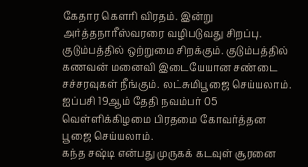கேதார கௌரி விரதம். இன்று அர்த்தநாரீஸ்வரரை வழிபடுவது சிறப்பு. குடும்பத்தில் ஒற்றுமை சிறக்கும். குடும்பத்தில் கணவன் மனைவி இடையேயான சண்டை சச்சரவுகள் நீங்கும். லட்சுமிபூஜை செய்யலாம். ஐப்பசி 19ஆம் தேதி நவம்பர் 05 வெள்ளிக்கிழமை பிரதமை கோவர்த்தன பூஜை செய்யலாம்.
கந்த சஷ்டி என்பது முருகக் கடவுள் சூரனை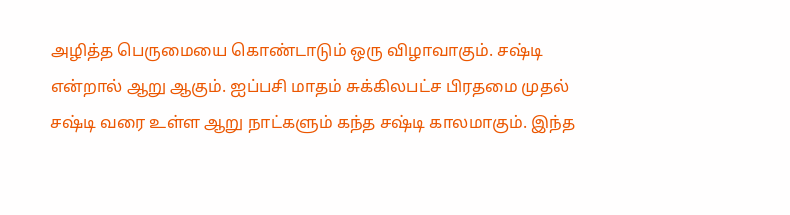அழித்த பெருமையை கொண்டாடும் ஒரு விழாவாகும். சஷ்டி என்றால் ஆறு ஆகும். ஐப்பசி மாதம் சுக்கிலபட்ச பிரதமை முதல் சஷ்டி வரை உள்ள ஆறு நாட்களும் கந்த சஷ்டி காலமாகும். இந்த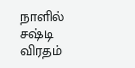நாளில் சஷ்டி விரதம்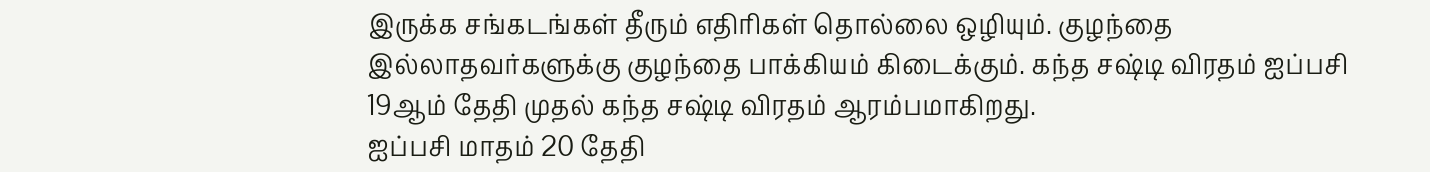இருக்க சங்கடங்கள் தீரும் எதிரிகள் தொல்லை ஒழியும். குழந்தை இல்லாதவர்களுக்கு குழந்தை பாக்கியம் கிடைக்கும். கந்த சஷ்டி விரதம் ஐப்பசி 19ஆம் தேதி முதல் கந்த சஷ்டி விரதம் ஆரம்பமாகிறது.
ஐப்பசி மாதம் 20 தேதி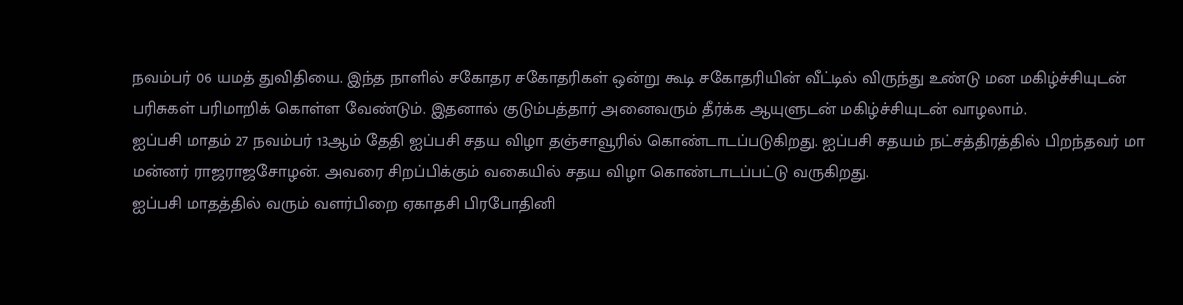நவம்பர் 06 யமத் துவிதியை. இந்த நாளில் சகோதர சகோதரிகள் ஒன்று கூடி சகோதரியின் வீட்டில் விருந்து உண்டு மன மகிழ்ச்சியுடன் பரிசுகள் பரிமாறிக் கொள்ள வேண்டும். இதனால் குடும்பத்தார் அனைவரும் தீர்க்க ஆயுளுடன் மகிழ்ச்சியுடன் வாழலாம்.
ஐப்பசி மாதம் 27 நவம்பர் 13ஆம் தேதி ஐப்பசி சதய விழா தஞ்சாவூரில் கொண்டாடப்படுகிறது. ஐப்பசி சதயம் நட்சத்திரத்தில் பிறந்தவர் மா மன்னர் ராஜராஜசோழன். அவரை சிறப்பிக்கும் வகையில் சதய விழா கொண்டாடப்பட்டு வருகிறது.
ஐப்பசி மாதத்தில் வரும் வளர்பிறை ஏகாதசி பிரபோதினி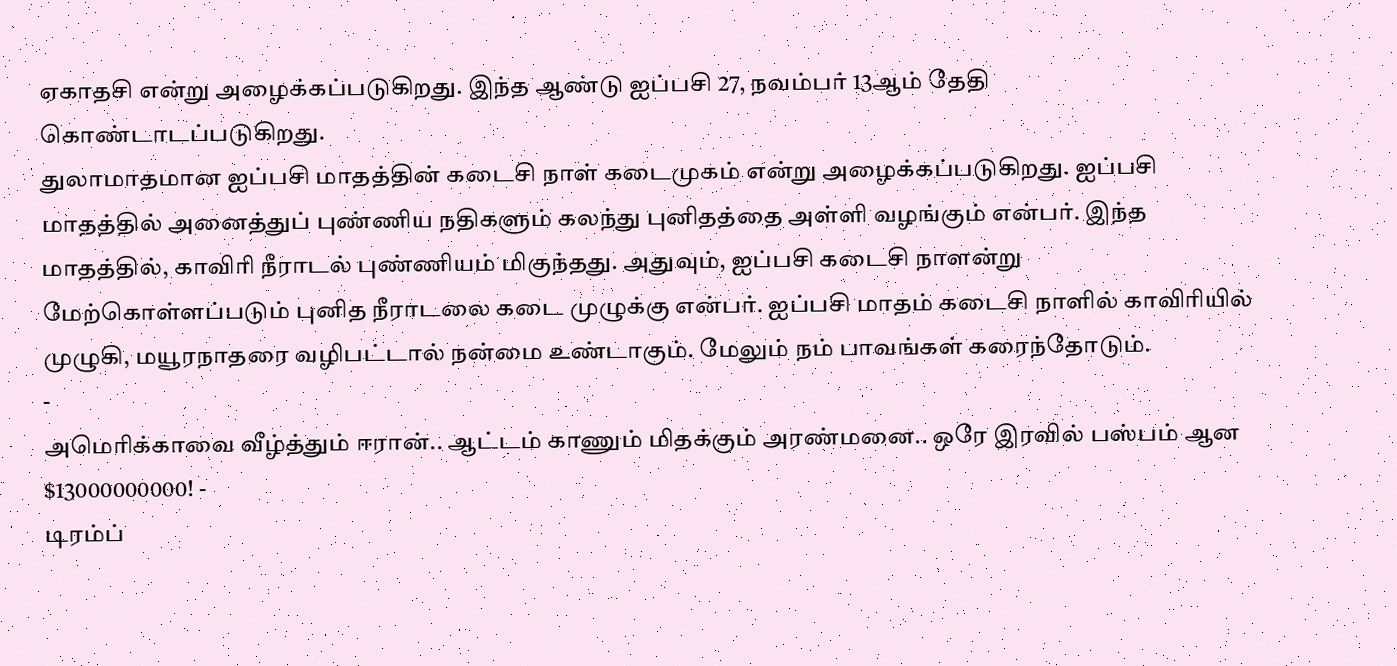ஏகாதசி என்று அழைக்கப்படுகிறது. இந்த ஆண்டு ஐப்பசி 27, நவம்பர் 13ஆம் தேதி கொண்டாடப்படுகிறது.
துலாமாதமான ஐப்பசி மாதத்தின் கடைசி நாள் கடைமுகம் என்று அழைக்கப்படுகிறது. ஐப்பசி மாதத்தில் அனைத்துப் புண்ணிய நதிகளும் கலந்து புனிதத்தை அள்ளி வழங்கும் என்பர். இந்த மாதத்தில், காவிரி நீராடல் புண்ணியம் மிகுந்தது. அதுவும், ஐப்பசி கடைசி நாளன்று மேற்கொள்ளப்படும் புனித நீராடலை கடை முழுக்கு என்பர். ஐப்பசி மாதம் கடைசி நாளில் காவிரியில் முழுகி, மயூரநாதரை வழிபட்டால் நன்மை உண்டாகும். மேலும் நம் பாவங்கள் கரைந்தோடும்.
-
அமெரிக்காவை வீழ்த்தும் ஈரான்.. ஆட்டம் காணும் மிதக்கும் அரண்மனை.. ஒரே இரவில் பஸ்பம் ஆன $13000000000! -
டிரம்ப்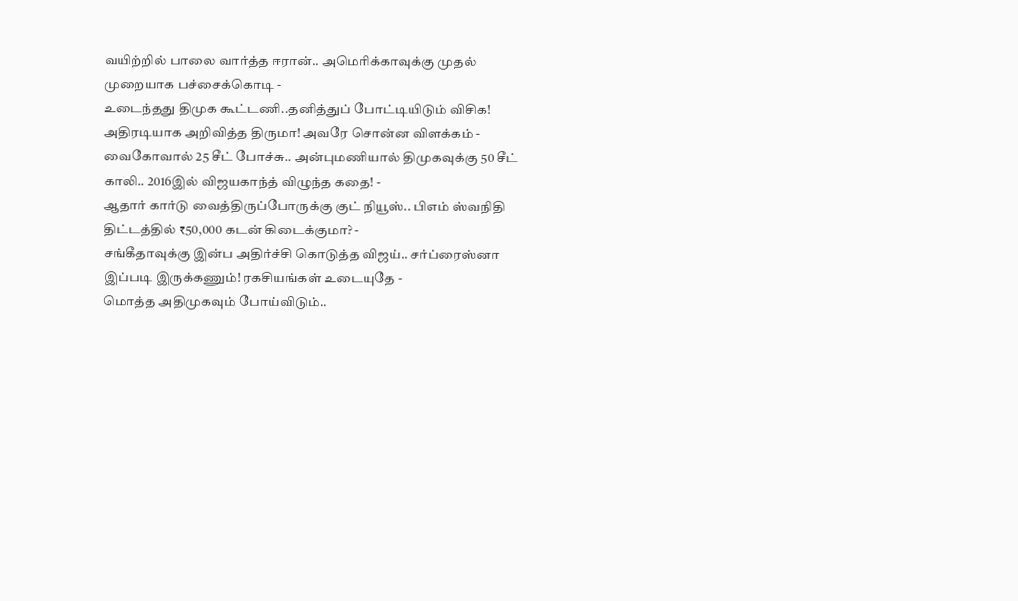வயிற்றில் பாலை வார்த்த ஈரான்.. அமெரிக்காவுக்கு முதல் முறையாக பச்சைக்கொடி -
உடைந்தது திமுக கூட்டணி..தனித்துப் போட்டியிடும் விசிக! அதிரடியாக அறிவித்த திருமா! அவரே சொன்ன விளக்கம் -
வைகோவால் 25 சீட் போச்சு.. அன்புமணியால் திமுகவுக்கு 50 சீட் காலி.. 2016இல் விஜயகாந்த் விழுந்த கதை! -
ஆதார் கார்டு வைத்திருப்போருக்கு குட் நியூஸ்.. பிஎம் ஸ்வநிதி திட்டத்தில் ₹50,000 கடன் கிடைக்குமா? -
சங்கீதாவுக்கு இன்ப அதிர்ச்சி கொடுத்த விஜய்.. சர்ப்ரைஸ்னா இப்படி இருக்கணும்! ரகசியங்கள் உடையுதே -
மொத்த அதிமுகவும் போய்விடும்..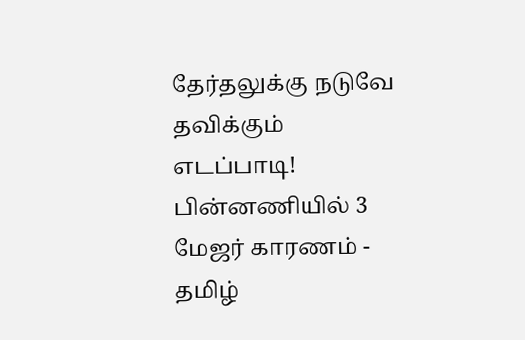தேர்தலுக்கு நடுவே தவிக்கும் எடப்பாடி! பின்னணியில் 3 மேஜர் காரணம் -
தமிழ்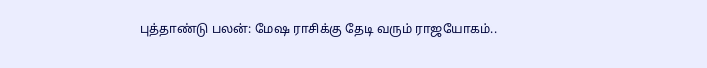புத்தாண்டு பலன்: மேஷ ராசிக்கு தேடி வரும் ராஜயோகம்..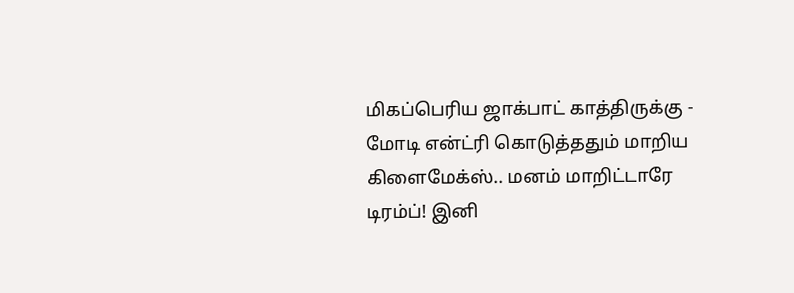மிகப்பெரிய ஜாக்பாட் காத்திருக்கு -
மோடி என்ட்ரி கொடுத்ததும் மாறிய கிளைமேக்ஸ்.. மனம் மாறிட்டாரே டிரம்ப்! இனி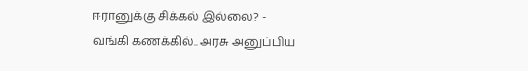ஈரானுக்கு சிக்கல் இல்லை? -
வங்கி கணக்கில்.. அரசு அனுப்பிய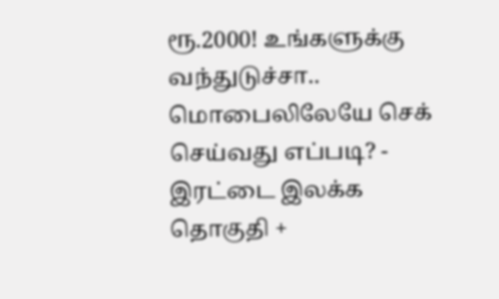ரூ.2000! உங்களுக்கு வந்துடுச்சா.. மொபைலிலேயே செக் செய்வது எப்படி? -
இரட்டை இலக்க தொகுதி +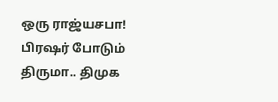ஒரு ராஜ்யசபா! பிரஷர் போடும் திருமா.. திமுக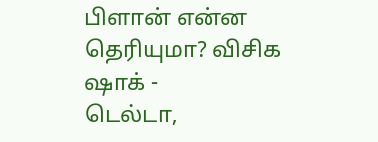பிளான் என்ன தெரியுமா? விசிக ஷாக் -
டெல்டா,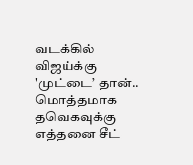வடக்கில் விஜய்க்கு 'முட்டை’ தான்.. மொத்தமாக தவெகவுக்கு எத்தனை சீட்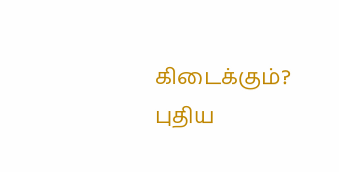கிடைக்கும்? புதிய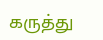கருத்து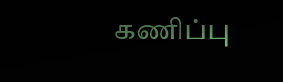கணிப்பு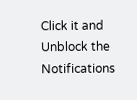Click it and Unblock the Notifications